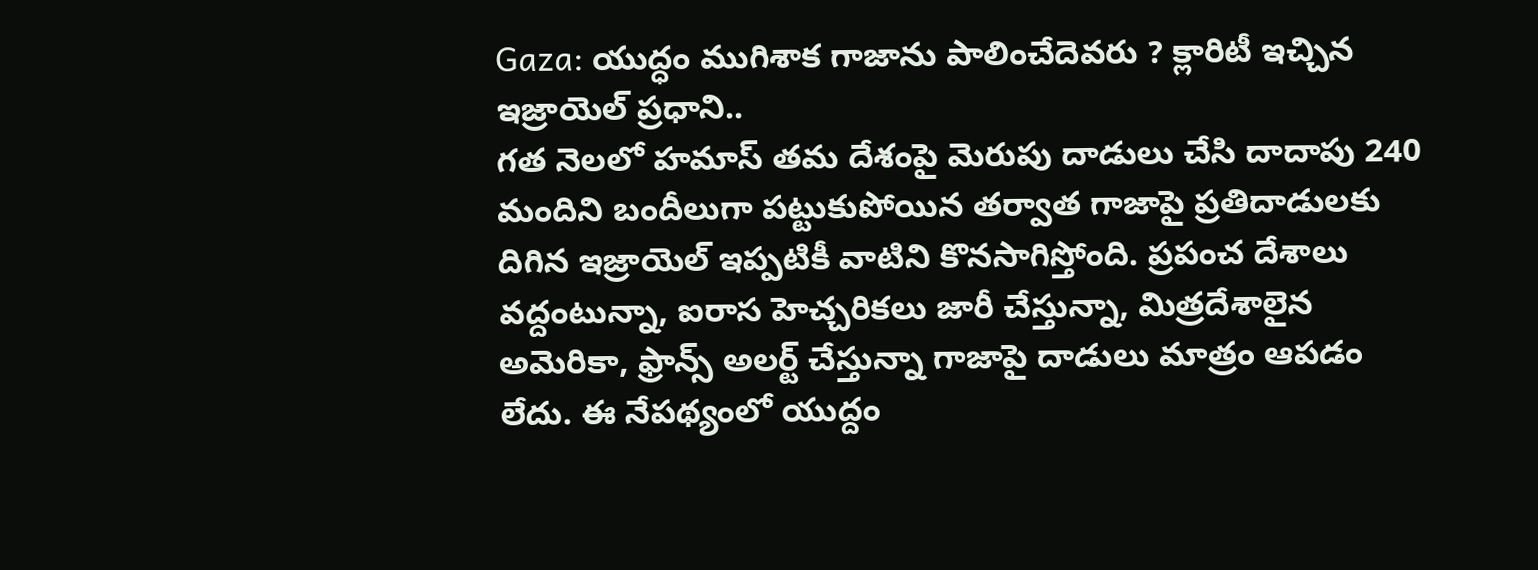Gaza: యుద్ధం ముగిశాక గాజాను పాలించేదెవరు ? క్లారిటీ ఇచ్చిన ఇజ్రాయెల్ ప్రధాని..
గత నెలలో హమాస్ తమ దేశంపై మెరుపు దాడులు చేసి దాదాపు 240 మందిని బందీలుగా పట్టుకుపోయిన తర్వాత గాజాపై ప్రతిదాడులకు దిగిన ఇజ్రాయెల్ ఇప్పటికీ వాటిని కొనసాగిస్తోంది. ప్రపంచ దేశాలు వద్దంటున్నా, ఐరాస హెచ్చరికలు జారీ చేస్తున్నా, మిత్రదేశాలైన అమెరికా, ఫ్రాన్స్ అలర్ట్ చేస్తున్నా గాజాపై దాడులు మాత్రం ఆపడం లేదు. ఈ నేపథ్యంలో యుద్దం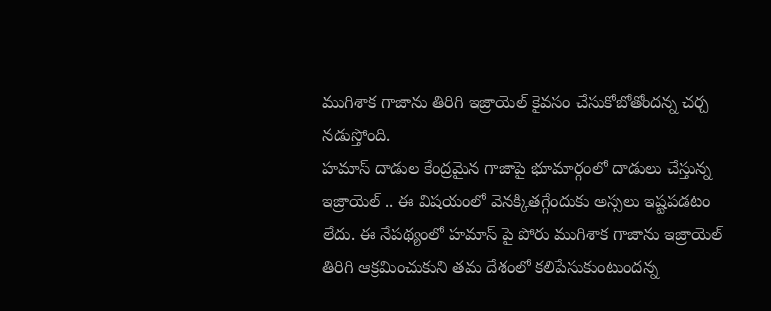ముగిశాక గాజాను తిరిగి ఇజ్రాయెల్ కైవసం చేసుకోబోతోందన్న చర్చ నడుస్తోంది.
హమాస్ దాడుల కేంద్రమైన గాజాపై భూమార్గంలో దాడులు చేస్తున్న ఇజ్రాయెల్ .. ఈ విషయంలో వెనక్కితగ్గేందుకు అస్సలు ఇష్టపడటం లేదు. ఈ నేపథ్యంలో హమాస్ పై పోరు ముగిశాక గాజాను ఇజ్రాయెల్ తిరిగి ఆక్రమించుకుని తమ దేశంలో కలిపేసుకుంటుందన్న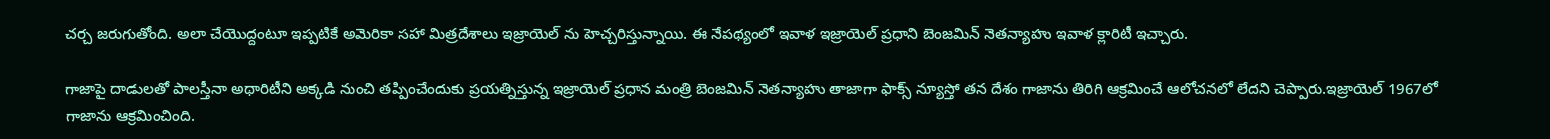చర్చ జరుగుతోంది. అలా చేయొద్దంటూ ఇప్పటికే అమెరికా సహా మిత్రదేశాలు ఇజ్రాయెల్ ను హెచ్చరిస్తున్నాయి. ఈ నేపథ్యంలో ఇవాళ ఇజ్రాయెల్ ప్రధాని బెంజమిన్ నెతన్యాహు ఇవాళ క్లారిటీ ఇచ్చారు.

గాజాపై దాడులతో పాలస్తీనా అథారిటీని అక్కడి నుంచి తప్పించేందుకు ప్రయత్నిస్తున్న ఇజ్రాయెల్ ప్రధాన మంత్రి బెంజమిన్ నెతన్యాహు తాజాగా ఫాక్స్ న్యూస్తో తన దేశం గాజాను తిరిగి ఆక్రమించే ఆలోచనలో లేదని చెప్పారు.ఇజ్రాయెల్ 1967లో గాజాను ఆక్రమించింది.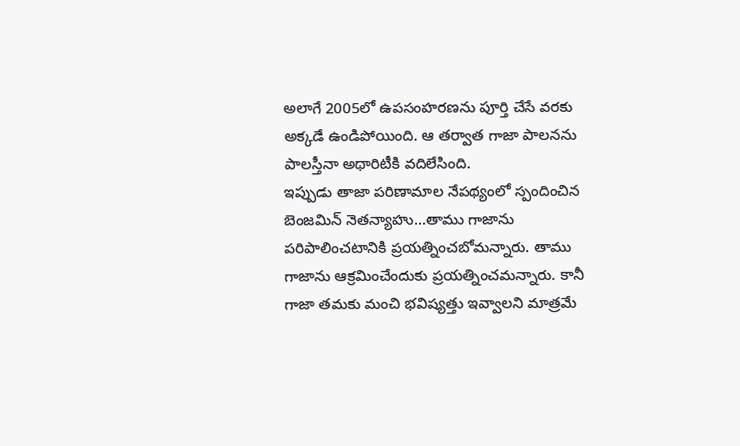అలాగే 2005లో ఉపసంహరణను పూర్తి చేసే వరకు అక్కడే ఉండిపోయింది. ఆ తర్వాత గాజా పాలనను పాలస్తీనా అథారిటీకి వదిలేసింది.
ఇప్పుడు తాజా పరిణామాల నేపథ్యంలో స్పందించిన బెంజమిన్ నెతన్యాహు...తాము గాజాను పరిపాలించటానికి ప్రయత్నించబోమన్నారు. తాము గాజాను ఆక్రమించేందుకు ప్రయత్నించమన్నారు. కానీ గాజా తమకు మంచి భవిష్యత్తు ఇవ్వాలని మాత్రమే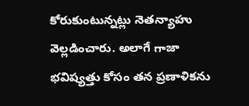కోరుకుంటున్నట్లు నెతన్యాహు వెల్లడించారు. అలాగే గాజా భవిష్యత్తు కోసం తన ప్రణాళికను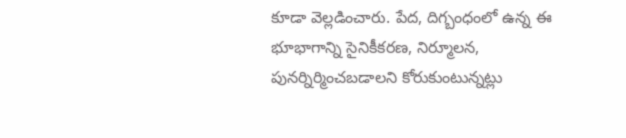కూడా వెల్లడించారు. పేద, దిగ్బంధంలో ఉన్న ఈ భూభాగాన్ని సైనికీకరణ, నిర్మూలన, పునర్నిర్మించబడాలని కోరుకుంటున్నట్లు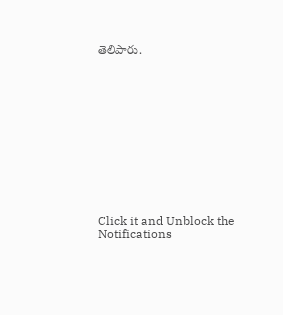తెలిపారు.












Click it and Unblock the Notifications